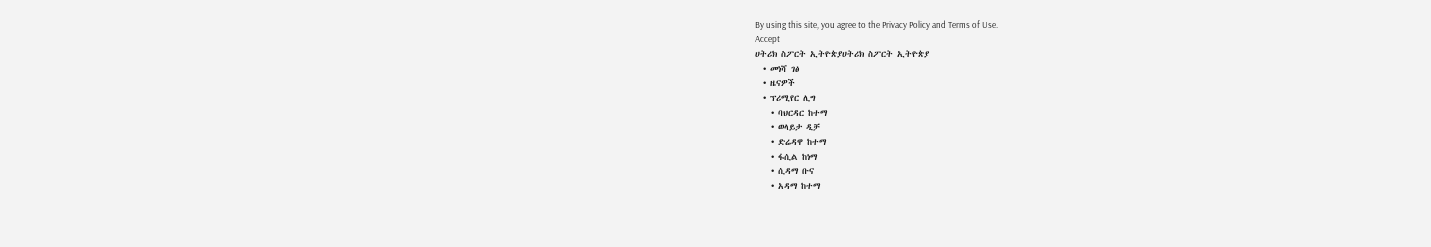By using this site, you agree to the Privacy Policy and Terms of Use.
Accept
ሀትሪክ ስፖርት ኢትዮጵያሀትሪክ ስፖርት ኢትዮጵያ
  • መነሻ ገፅ
  • ዜናዎች
  • ፕሪሚየር ሊግ
    • ባህርዳር ከተማ
    • ወላይታ ዲቻ
    • ድሬዳዋ ከተማ
    • ፋሲል ከነማ
    • ሲዳማ ቡና
    • አዳማ ከተማ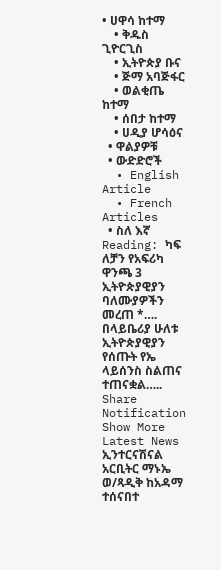• ሀዋሳ ከተማ
    • ቅዱስ ጊዮርጊስ
    • ኢትዮጵያ ቡና
    • ጅማ አባጅፋር
    • ወልቂጤ ከተማ
    • ሰበታ ከተማ
    • ሀዲያ ሆሳዕና
  • ዋልያዎቹ
  • ውድድሮች
  • English Article
  • French Articles
  • ስለ እኛ
Reading: ካፍ ለቻን የአፍሪካ ዋንጫ 3 ኢትዮጵያዊያን ባለሙያዎችን መረጠ *…. በላይቤሪያ ሁለቱ ኢትዮጵያዊያን የሰጡት የኤ ላይሰንስ ስልጠና ተጠናቋል…..
Share
Notification Show More
Latest News
ኢንተርናሽናል አርቢትር ማኑኤ ወ/ጻዲቅ ከአዳማ ተሰናበተ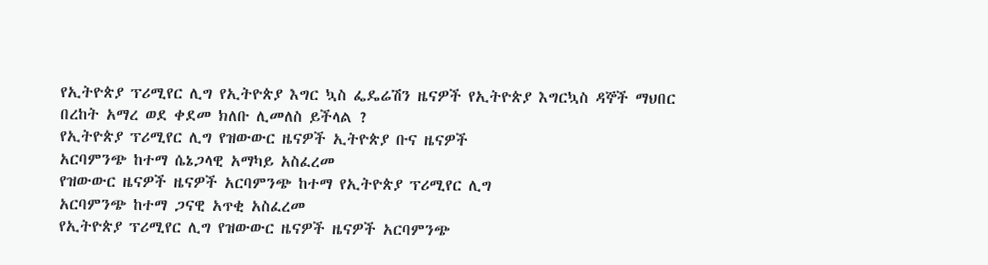የኢትዮጵያ ፕሪሚየር ሊግ የኢትዮጵያ እግር ኳስ ፌዴሬሽን ዜናዎች የኢትዮጵያ እግርኳስ ዳኞች ማህበር
በረከት አማረ ወደ ቀደመ ክለቡ ሊመለስ ይችላል ?
የኢትዮጵያ ፕሪሚየር ሊግ የዝውውር ዜናዎች ኢትዮጵያ ቡና ዜናዎች
አርባምንጭ ከተማ ሴኔጋላዊ አማካይ አስፈረመ
የዝውውር ዜናዎች ዜናዎች አርባምንጭ ከተማ የኢትዮጵያ ፕሪሚየር ሊግ
አርባምንጭ ከተማ ጋናዊ አጥቂ አስፈረመ
የኢትዮጵያ ፕሪሚየር ሊግ የዝውውር ዜናዎች ዜናዎች አርባምንጭ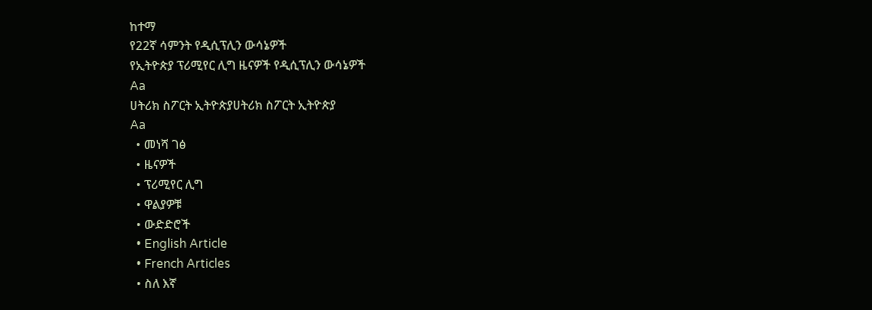ከተማ
የ22ኛ ሳምንት የዲሲፕሊን ውሳኔዎች
የኢትዮጵያ ፕሪሚየር ሊግ ዜናዎች የዲሲፕሊን ውሳኔዎች
Aa
ሀትሪክ ስፖርት ኢትዮጵያሀትሪክ ስፖርት ኢትዮጵያ
Aa
  • መነሻ ገፅ
  • ዜናዎች
  • ፕሪሚየር ሊግ
  • ዋልያዎቹ
  • ውድድሮች
  • English Article
  • French Articles
  • ስለ እኛ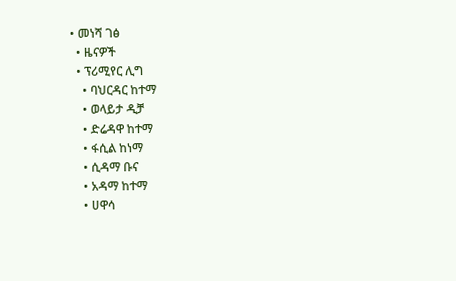• መነሻ ገፅ
  • ዜናዎች
  • ፕሪሚየር ሊግ
    • ባህርዳር ከተማ
    • ወላይታ ዲቻ
    • ድሬዳዋ ከተማ
    • ፋሲል ከነማ
    • ሲዳማ ቡና
    • አዳማ ከተማ
    • ሀዋሳ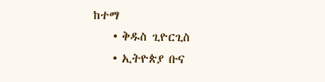ከተማ
    • ቅዱስ ጊዮርጊስ
    • ኢትዮጵያ ቡና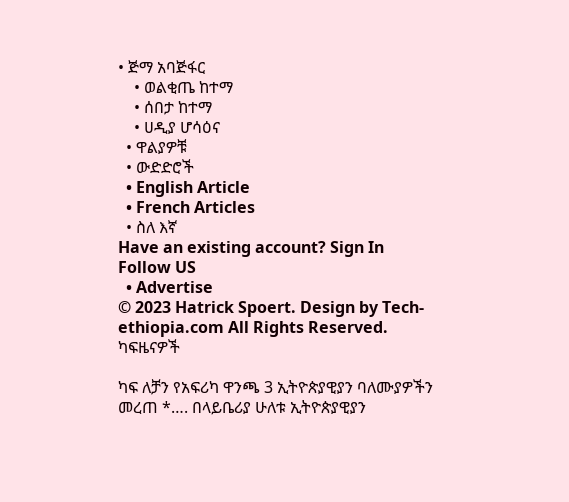• ጅማ አባጅፋር
    • ወልቂጤ ከተማ
    • ሰበታ ከተማ
    • ሀዲያ ሆሳዕና
  • ዋልያዎቹ
  • ውድድሮች
  • English Article
  • French Articles
  • ስለ እኛ
Have an existing account? Sign In
Follow US
  • Advertise
© 2023 Hatrick Spoert. Design by Tech-ethiopia.com All Rights Reserved.
ካፍዜናዎች

ካፍ ለቻን የአፍሪካ ዋንጫ 3 ኢትዮጵያዊያን ባለሙያዎችን መረጠ *…. በላይቤሪያ ሁለቱ ኢትዮጵያዊያን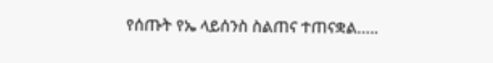የሰጡት የኤ ላይሰንስ ስልጠና ተጠናቋል…..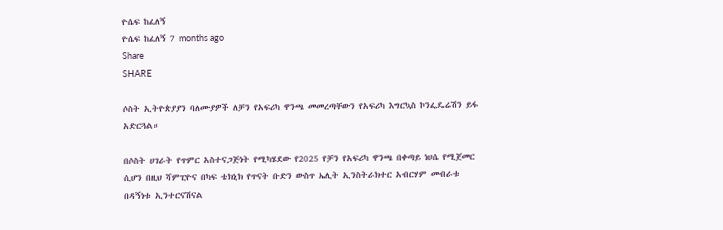ዮሴፍ ከፈለኝ
ዮሴፍ ከፈለኝ 7 months ago
Share
SHARE

ሶስት ኢትዮጵያያን ባለሙያዎች ለቻን የአፍሪካ ዋንጫ መመረጣቸውን የአፍሪካ እግርኳስ ኮንፌዴሬሽን ይፋ አድርጓል።

በሶስት ሀገራት የጥምር አስተናጋጅነት የሚካሄደው የ2025 የቻን የአፍሪካ ዋንጫ በቀጣይ ነሀሴ የሚጀመር ሲሆን በዚህ ሻምፒዮና በካፍ ቴክኒክ የጥናት ቡድን ውስጥ ኤሊት ኢንስትራክተር አብርሃም መብራቱ በዳኝነቱ ኢንተርናሽናል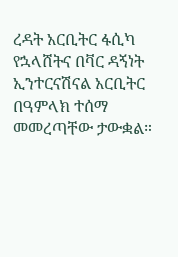ረዳት አርቢትር ፋሲካ የኋላሸትና በቫር ዳኝነት ኢንተርናሽናል አርቢትር በዓምላክ ተሰማ መመረጣቸው ታውቋል።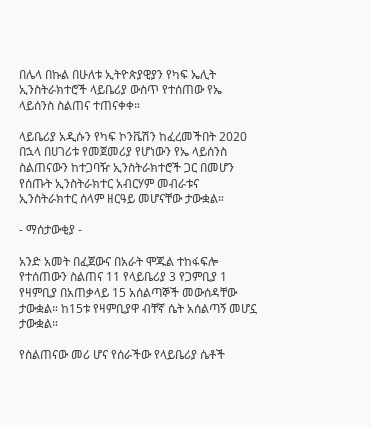በሌላ በኩል በሁለቱ ኢትዮጵያዊያን የካፍ ኤሊት ኢንስትራክተሮች ላይቤሪያ ውስጥ የተሰጠው የኤ ላይሰንስ ስልጠና ተጠናቀቀ።

ላይቤሪያ አዲሱን የካፍ ኮንቬሽን ከፈረመችበት 2020 በኋላ በሀገሪቱ የመጀመሪያ የሆነውን የኤ ላይሰንስ ስልጠናውን ከተጋባዥ ኢንስትራክተሮች ጋር በመሆን የሰጡት ኢንስትራክተር አብርሃም መብራቱና ኢንስትራክተር ሰላም ዘርዓይ መሆናቸው ታውቋል።

- ማሰታውቂያ -

አንድ አመት በፈጀውና በአራት ሞጁል ተከፋፍሎ የተሰጠውን ስልጠና 11 የላይቤሪያ 3 የጋምቢያ 1 የዛምቢያ በአጠቃላይ 15 አሰልጣኞች መውሰዳቸው ታውቋል። ከ15ቱ የዛምቢያዋ ብቸኛ ሴት አሰልጣኝ መሆኗ ታውቋል።

የስልጠናው መሪ ሆና የሰራችው የላይቤሪያ ሴቶች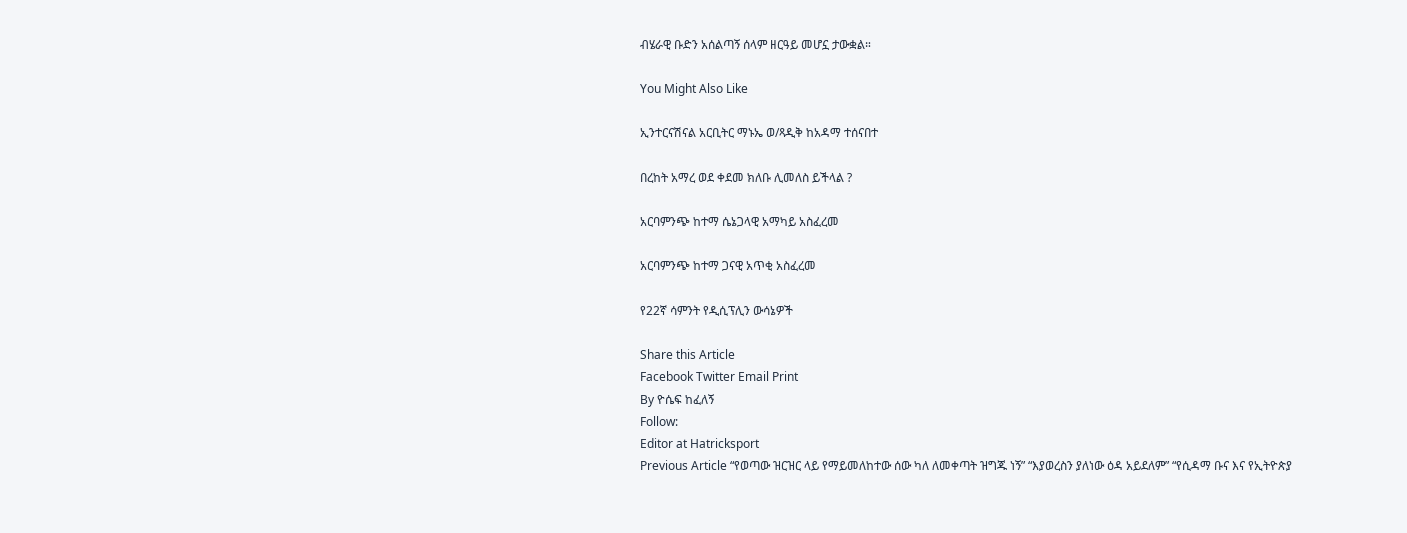ብሄራዊ ቡድን አሰልጣኝ ሰላም ዘርዓይ መሆኗ ታውቋል።

You Might Also Like

ኢንተርናሽናል አርቢትር ማኑኤ ወ/ጻዲቅ ከአዳማ ተሰናበተ

በረከት አማረ ወደ ቀደመ ክለቡ ሊመለስ ይችላል ?

አርባምንጭ ከተማ ሴኔጋላዊ አማካይ አስፈረመ

አርባምንጭ ከተማ ጋናዊ አጥቂ አስፈረመ

የ22ኛ ሳምንት የዲሲፕሊን ውሳኔዎች

Share this Article
Facebook Twitter Email Print
By ዮሴፍ ከፈለኝ
Follow:
Editor at Hatricksport
Previous Article “የወጣው ዝርዝር ላይ የማይመለከተው ሰው ካለ ለመቀጣት ዝግጁ ነኝ” “እያወረስን ያለነው ዕዳ አይደለም” “የሲዳማ ቡና እና የኢትዮጵያ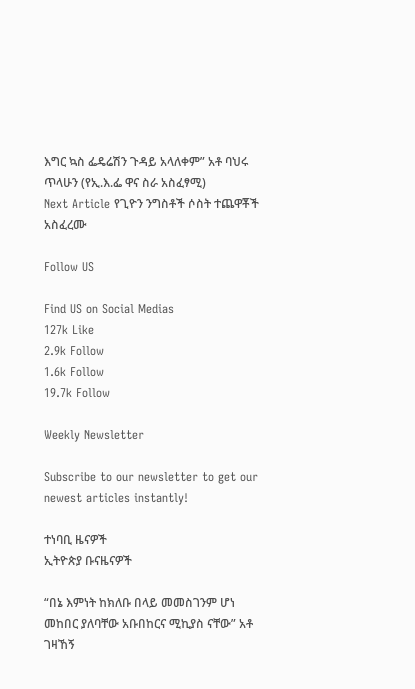እግር ኳስ ፌዴሬሽን ጉዳይ አላለቀም” አቶ ባህሩ ጥላሁን (የኢ.እ.ፌ ዋና ስራ አስፈፃሚ)
Next Article የጊዮን ንግስቶች ሶስት ተጨዋቾች አስፈረሙ

Follow US

Find US on Social Medias
127k Like
2.9k Follow
1.6k Follow
19.7k Follow

Weekly Newsletter

Subscribe to our newsletter to get our newest articles instantly!

ተነባቢ ዜናዎች
ኢትዮጵያ ቡናዜናዎች

“በኔ እምነት ከክለቡ በላይ መመስገንም ሆነ መከበር ያለባቸው አቡበከርና ሚኪያስ ናቸው” አቶ ገዛኸኝ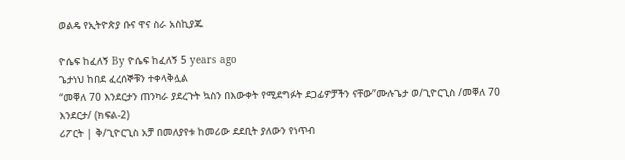ወልዴ የኢትዮጵያ ቡና ዋና ስራ አስኪያጁ

ዮሴፍ ከፈለኝ By ዮሴፍ ከፈለኝ 5 years ago
ጌታነህ ከበደ ፈረሰኞቹን ተቀላቅሏል
“መቐለ 70 እንደርታን ጠንካራ ያደረጉት ኳስን በእውቀት የሚደግፉት ደጋፊዎቻችን ናቸው”ሙሉጌታ ወ/ጊዮርጊስ /መቐለ 70 እንደርታ/ (ክፍል-2)
ሪፖርት | ቅ/ጊዮርጊስ አቻ በመለያየቱ ከመሪው ደደቢት ያለውን የነጥብ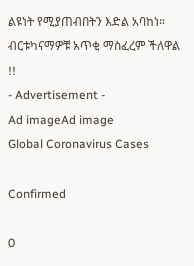ልዩነት የሚያጠብበትን እድል አባከነ።
ብርቱካናማዎቹ አጥቂ ማስፈረም ችለዋል !!
- Advertisement -
Ad imageAd image
Global Coronavirus Cases

Confirmed

0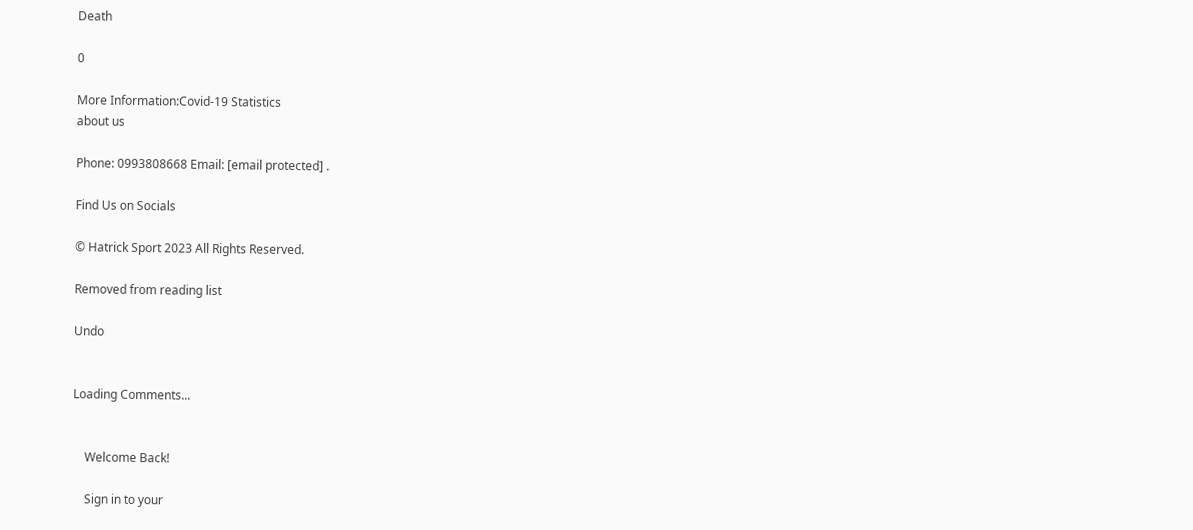Death

0

More Information:Covid-19 Statistics
about us

Phone: 0993808668 Email: [email protected] .

Find Us on Socials

© Hatrick Sport 2023 All Rights Reserved.

Removed from reading list

Undo


Loading Comments...


    Welcome Back!

    Sign in to your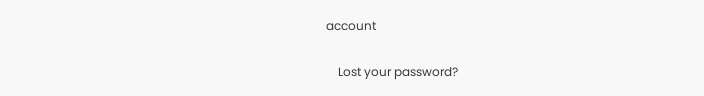account

    Lost your password?